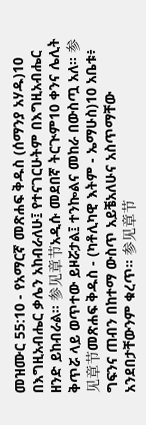መዝሙር 55:10 - የአማርኛ መጽሐፍ ቅዱስ (ሰማንያ አሃዱ)10 በእግዚአብሔር ቃሌን አከብራለሁ፤ የተናገርሁትም በእግዚአብሔር ዘንድ ይከብራል። 参见章节አዲሱ መደበኛ ትርጒም10 ቀንና ሌሊት ቅጥሯ ላይ ወጥተው ይዞሯታል፤ ተንኰልና መከራ በውስጧ አለ። 参见章节መጽሐፍ ቅዱስ - (ካቶሊካዊ እትም - ኤማሁስ)10 አቤቱ፥ ግፍንና ጠብን በከተማ ውስጥ አይቼአለሁና አስጥማቸው አንደበታቸውንም ቁረጥ። 参见章节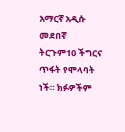አማርኛ አዲሱ መደበኛ ትርጉም10 ችግርና ጥፋት የሞላባት ነች። ክፉዎችም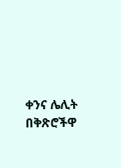ቀንና ሌሊት በቅጽሮችዋ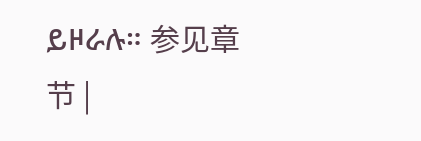ይዞራሉ። 参见章节 |